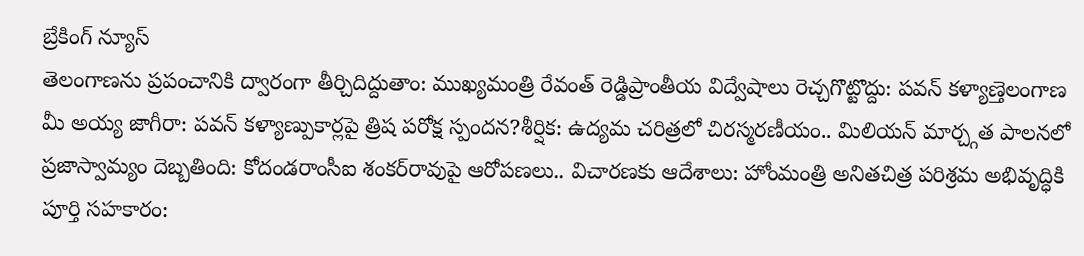బ్రేకింగ్ న్యూస్
తెలంగాణను ప్రపంచానికి ద్వారంగా తీర్చిదిద్దుతాం: ముఖ్యమంత్రి రేవంత్ రెడ్డిప్రాంతీయ విద్వేషాలు రెచ్చగొట్టొద్దు: పవన్ కళ్యాణ్తెలంగాణ మీ అయ్య జాగీరా: పవన్ కళ్యాణ్పుకార్లపై త్రిష పరోక్ష స్పందన?శీర్షిక: ఉద్యమ చరిత్రలో చిరస్మరణీయం.. మిలియన్ మార్చ్గత పాలనలో ప్రజాస్వామ్యం దెబ్బతింది: కోదండరాంసీఐ శంకర్‌రావుపై ఆరోపణలు.. విచారణకు ఆదేశాలు: హోంమంత్రి అనితచిత్ర పరిశ్రమ అభివృద్ధికి పూర్తి సహకారం: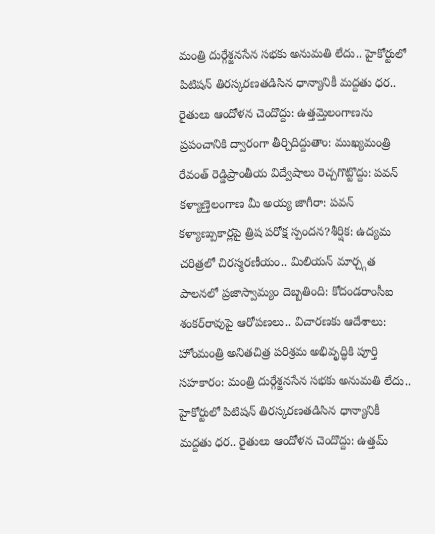మంత్రి దుర్గేశ్జనసేన సభకు అనుమతి లేదు.. హైకోర్టులో పిటిషన్ తిరస్కరణతడిసిన ధాన్యానికీ మద్దతు ధర.. రైతులు ఆందోళన చెందొద్దు: ఉత్తమ్తెలంగాణను ప్రపంచానికి ద్వారంగా తీర్చిదిద్దుతాం: ముఖ్యమంత్రి రేవంత్ రెడ్డిప్రాంతీయ విద్వేషాలు రెచ్చగొట్టొద్దు: పవన్ కళ్యాణ్తెలంగాణ మీ అయ్య జాగీరా: పవన్ కళ్యాణ్పుకార్లపై త్రిష పరోక్ష స్పందన?శీర్షిక: ఉద్యమ చరిత్రలో చిరస్మరణీయం.. మిలియన్ మార్చ్గత పాలనలో ప్రజాస్వామ్యం దెబ్బతింది: కోదండరాంసీఐ శంకర్‌రావుపై ఆరోపణలు.. విచారణకు ఆదేశాలు: హోంమంత్రి అనితచిత్ర పరిశ్రమ అభివృద్ధికి పూర్తి సహకారం: మంత్రి దుర్గేశ్జనసేన సభకు అనుమతి లేదు.. హైకోర్టులో పిటిషన్ తిరస్కరణతడిసిన ధాన్యానికీ మద్దతు ధర.. రైతులు ఆందోళన చెందొద్దు: ఉత్తమ్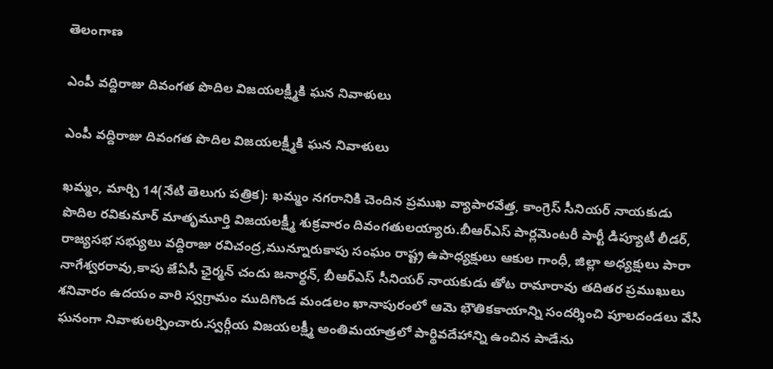తెలంగాణ

ఎంపీ వద్దిరాజు దివంగత పొదిల విజయలక్ష్మీకి ఘన నివాళులు

ఎంపీ వద్దిరాజు దివంగత పొదిల విజయలక్ష్మీకి ఘన నివాళులు

ఖమ్మం, మార్చి 14(నేటి తెలుగు పత్రిక): ఖమ్మం నగరానికి చెందిన ప్రముఖ వ్యాపారవేత్త, కాంగ్రెస్ సీనియర్ నాయకుడు పొదిల రవికుమార్ మాతృమూర్తి విజయలక్ష్మీ శుక్రవారం దివంగతులయ్యారు.బీఆర్ఎస్ పార్లమెంటరీ పార్టీ డిప్యూటీ లీడర్, రాజ్యసభ సభ్యులు వద్దిరాజు రవిచంద్ర,మున్నూరుకాపు సంఘం రాష్ట్ర ఉపాధ్యక్షులు ఆకుల గాంధీ, జిల్లా అధ్యక్షులు పారా నాగేశ్వరరావు,కాపు జేఏసీ ఛైర్మన్ చందు జనార్థన్, బీఆర్ఎస్ సీనియర్ నాయకుడు తోట రామారావు తదితర ప్రముఖులు శనివారం ఉదయం వారి స్వగ్రామం ముదిగొండ మండలం ఖానాపురంలో ఆమె భౌతికకాయాన్ని సందర్శించి పూలదండలు వేసి ఘనంగా నివాళులర్పించారు.స్వర్గీయ విజయలక్ష్మీ అంతిమయాత్రలో పార్థివదేహాన్ని ఉంచిన పాడేను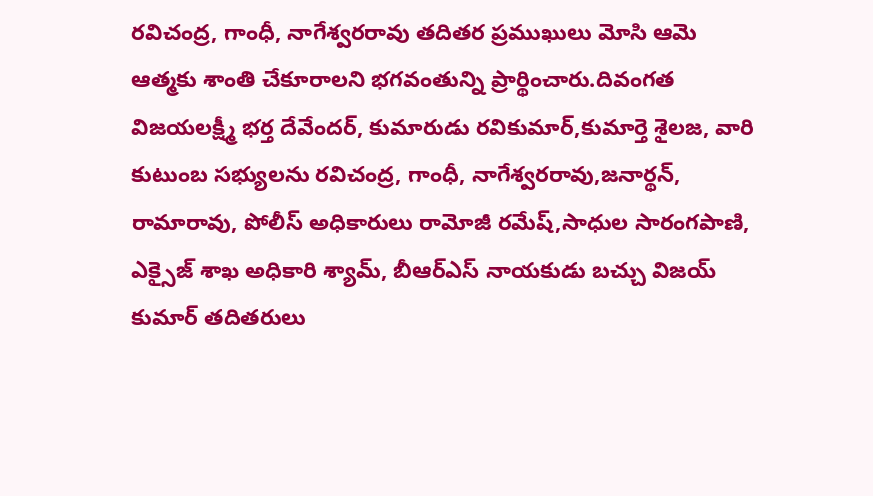రవిచంద్ర, గాంధీ, నాగేశ్వరరావు తదితర ప్రముఖులు మోసి ఆమె ఆత్మకు శాంతి చేకూరాలని భగవంతున్ని ప్రార్థించారు.దివంగత విజయలక్ష్మీ భర్త దేవేందర్, కుమారుడు రవికుమార్,కుమార్తె శైలజ, వారి కుటుంబ సభ్యులను రవిచంద్ర, గాంధీ, నాగేశ్వరరావు,జనార్థన్, రామారావు, పోలీస్ అధికారులు రామోజీ రమేష్,సాధుల సారంగపాణి, ఎక్సైజ్ శాఖ అధికారి శ్యామ్, బీఆర్ఎస్ నాయకుడు బచ్చు విజయ్ కుమార్ తదితరులు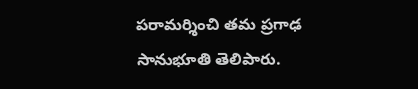పరామర్శించి తమ ప్రగాఢ సానుభూతి తెలిపారు.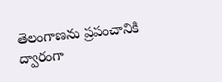తెలంగాణను ప్రపంచానికి ద్వారంగా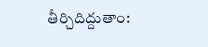తీర్చిదిద్దుతాం: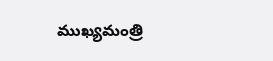ముఖ్యమంత్రి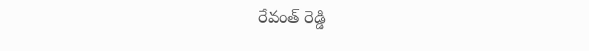రేవంత్ రెడ్డి